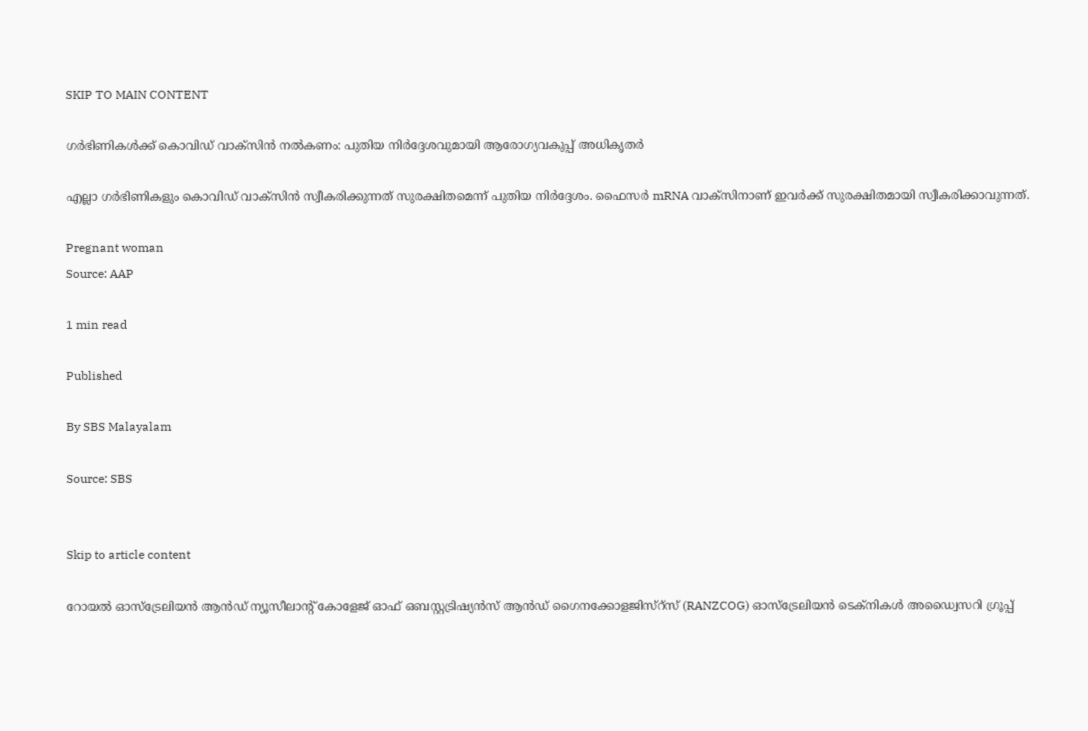SKIP TO MAIN CONTENT

ഗർഭിണികൾക്ക് കൊവിഡ് വാക്സിൻ നൽകണം: പുതിയ നിർദ്ദേശവുമായി ആരോഗ്യവകുപ്പ് അധികൃതർ

എല്ലാ ഗർഭിണികളും കൊവിഡ് വാക്‌സിൻ സ്വീകരിക്കുന്നത് സുരക്ഷിതമെന്ന് പുതിയ നിർദ്ദേശം. ഫൈസർ mRNA വാക്‌സിനാണ് ഇവർക്ക് സുരക്ഷിതമായി സ്വീകരിക്കാവുന്നത്.

Pregnant woman
Source: AAP

1 min read

Published

By SBS Malayalam

Source: SBS


Skip to article content

റോയൽ ഓസ്‌ട്രേലിയൻ ആൻഡ് ന്യൂസീലാന്റ് കോളേജ് ഓഫ് ഒബസ്റ്റട്രിഷ്യൻസ് ആൻഡ് ഗൈനക്കോളജിസ്റ്സ് (RANZCOG) ഓസ്‌ട്രേലിയൻ ടെക്‌നികൾ അഡ്വൈസറി ഗ്രൂപ്പ്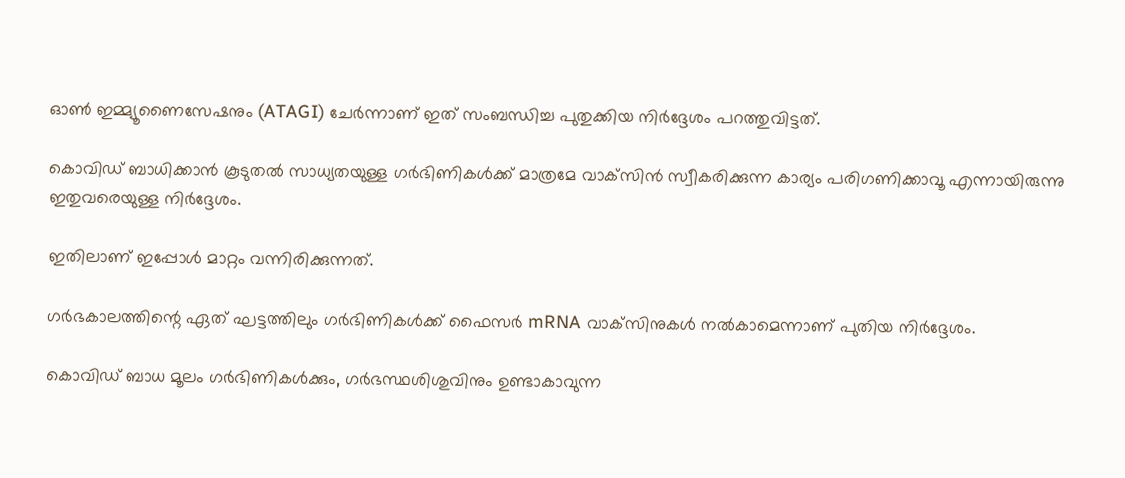ഓൺ ഇമ്മ്യൂണൈസേഷനും (ATAGI) ചേർന്നാണ് ഇത് സംബന്ധിച്ച പുതുക്കിയ നിർദ്ദേശം പറത്തുവിട്ടത്.

കൊവിഡ് ബാധിക്കാൻ കൂടുതൽ സാധ്യതയുള്ള ഗർഭിണികൾക്ക് മാത്രമേ വാക്‌സിൻ സ്വീകരിക്കുന്ന കാര്യം പരിഗണിക്കാവൂ എന്നായിരുന്നു ഇതുവരെയുള്ള നിർദ്ദേശം.

ഇതിലാണ് ഇപ്പോൾ മാറ്റം വന്നിരിക്കുന്നത്.

ഗർഭകാലത്തിന്റെ ഏത് ഘട്ടത്തിലും ഗർഭിണികൾക്ക് ഫൈസർ mRNA വാക്‌സിനുകൾ നൽകാമെന്നാണ് പുതിയ നിർദ്ദേശം.

കൊവിഡ് ബാധ മൂലം ഗർഭിണികൾക്കും, ഗർഭസ്ഥശിശുവിനും ഉണ്ടാകാവുന്ന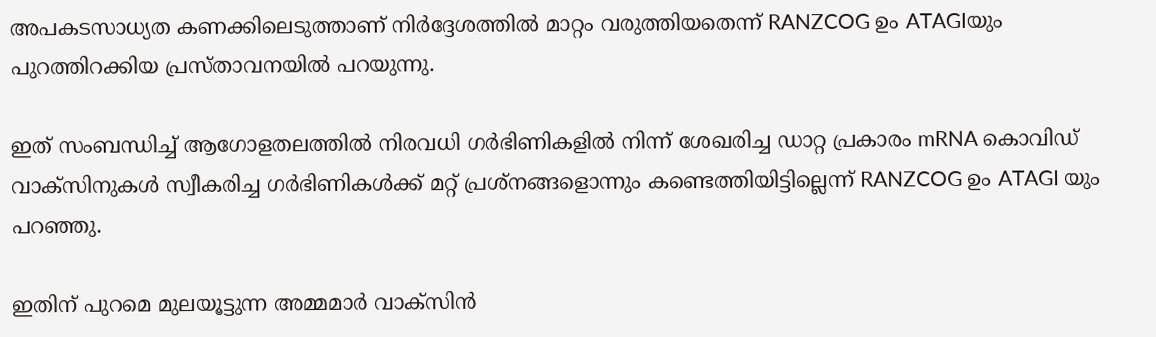അപകടസാധ്യത കണക്കിലെടുത്താണ് നിർദ്ദേശത്തിൽ മാറ്റം വരുത്തിയതെന്ന് RANZCOG ഉം ATAGIയും പുറത്തിറക്കിയ പ്രസ്താവനയിൽ പറയുന്നു.

ഇത് സംബന്ധിച്ച് ആഗോളതലത്തിൽ നിരവധി ഗർഭിണികളിൽ നിന്ന് ശേഖരിച്ച ഡാറ്റ പ്രകാരം mRNA കൊവിഡ് വാക്‌സിനുകൾ സ്വീകരിച്ച ഗർഭിണികൾക്ക് മറ്റ് പ്രശ്നങ്ങളൊന്നും കണ്ടെത്തിയിട്ടില്ലെന്ന് RANZCOG ഉം ATAGI യും പറഞ്ഞു.

ഇതിന് പുറമെ മുലയൂട്ടുന്ന അമ്മമാർ വാക്‌സിൻ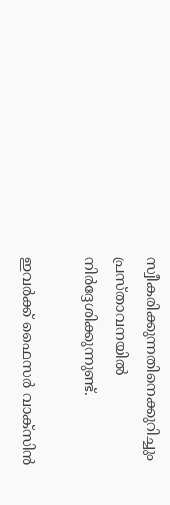സ്വീകരിക്കുന്നതിനെക്കുറിച്ചും പ്രസ്താവനയിൽ നിർദ്ദേശിക്കുന്നുണ്ട്.

ഇവർക്ക് ഫൈസർ വാക്‌സിൻ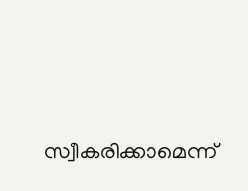സ്വീകരിക്കാമെന്ന്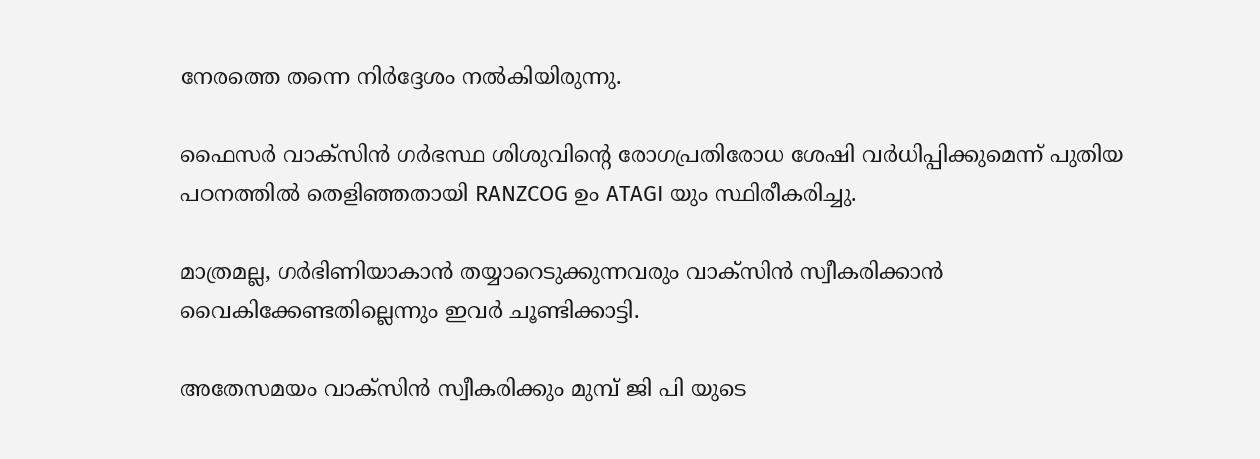നേരത്തെ തന്നെ നിർദ്ദേശം നൽകിയിരുന്നു.

ഫൈസർ വാക്‌സിൻ ഗർഭസ്ഥ ശിശുവിന്റെ രോഗപ്രതിരോധ ശേഷി വർധിപ്പിക്കുമെന്ന് പുതിയ പഠനത്തിൽ തെളിഞ്ഞതായി RANZCOG ഉം ATAGI യും സ്ഥിരീകരിച്ചു.

മാത്രമല്ല, ഗർഭിണിയാകാൻ തയ്യാറെടുക്കുന്നവരും വാക്‌സിൻ സ്വീകരിക്കാൻ വൈകിക്കേണ്ടതില്ലെന്നും ഇവർ ചൂണ്ടിക്കാട്ടി.

അതേസമയം വാക്‌സിൻ സ്വീകരിക്കും മുമ്പ് ജി പി യുടെ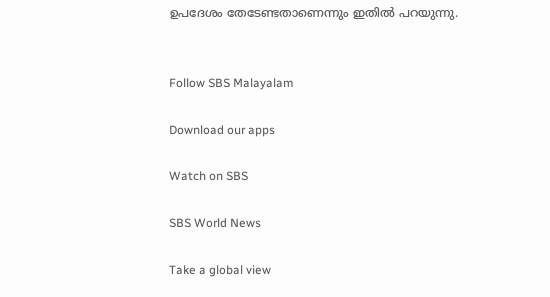ഉപദേശം തേടേണ്ടതാണെന്നും ഇതിൽ പറയുന്നു.


Follow SBS Malayalam

Download our apps

Watch on SBS

SBS World News

Take a global view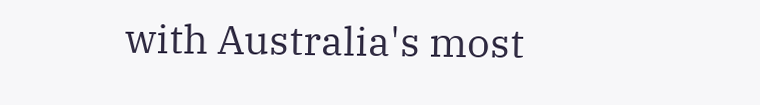with Australia's most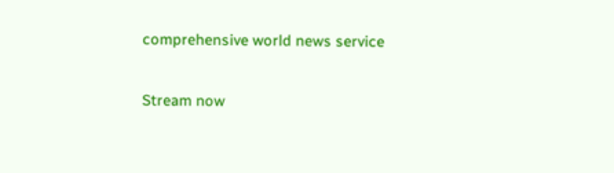comprehensive world news service

Stream now